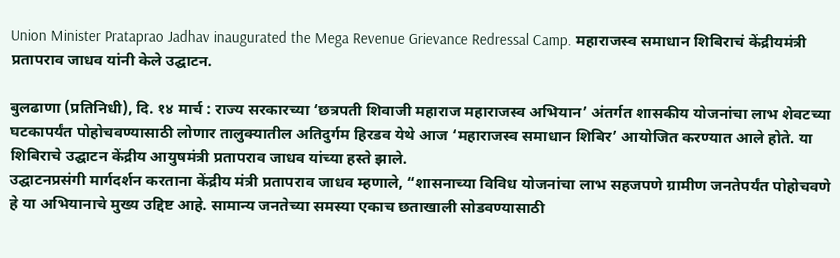Union Minister Prataprao Jadhav inaugurated the Mega Revenue Grievance Redressal Camp. महाराजस्व समाधान शिबिराचं केंद्रीयमंत्री प्रतापराव जाधव यांनी केले उद्घाटन.

बुलढाणा (प्रतिनिधी), दि. १४ मार्च : राज्य सरकारच्या ‘छत्रपती शिवाजी महाराज महाराजस्व अभियान’ अंतर्गत शासकीय योजनांचा लाभ शेवटच्या घटकापर्यंत पोहोचवण्यासाठी लोणार तालुक्यातील अतिदुर्गम हिरडव येथे आज ‘महाराजस्व समाधान शिबिर’ आयोजित करण्यात आले होते. या शिबिराचे उद्घाटन केंद्रीय आयुषमंत्री प्रतापराव जाधव यांच्या हस्ते झाले.
उद्घाटनप्रसंगी मार्गदर्शन करताना केंद्रीय मंत्री प्रतापराव जाधव म्हणाले, “शासनाच्या विविध योजनांचा लाभ सहजपणे ग्रामीण जनतेपर्यंत पोहोचवणे हे या अभियानाचे मुख्य उद्दिष्ट आहे. सामान्य जनतेच्या समस्या एकाच छताखाली सोडवण्यासाठी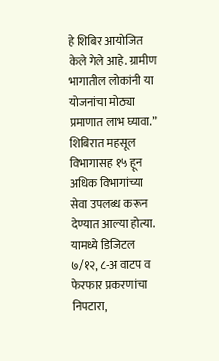हे शिबिर आयोजित केले गेले आहे. ग्रामीण भागातील लोकांनी या योजनांचा मोठ्या प्रमाणात लाभ घ्यावा.”
शिबिरात महसूल विभागासह १५ हून अधिक विभागांच्या सेवा उपलब्ध करून देण्यात आल्या होत्या. यामध्ये डिजिटल ७/१२, ८-अ वाटप व फेरफार प्रकरणांचा निपटारा,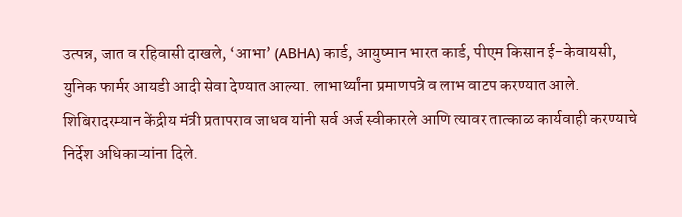उत्पन्न, जात व रहिवासी दाखले, ‘आभा’ (ABHA) कार्ड, आयुष्मान भारत कार्ड, पीएम किसान ई-केवायसी, युनिक फार्मर आयडी आदी सेवा देण्यात आल्या. लाभार्थ्यांना प्रमाणपत्रे व लाभ वाटप करण्यात आले.
शिबिरादरम्यान केंद्रीय मंत्री प्रतापराव जाधव यांनी सर्व अर्ज स्वीकारले आणि त्यावर तात्काळ कार्यवाही करण्याचे निर्देश अधिकाऱ्यांना दिले.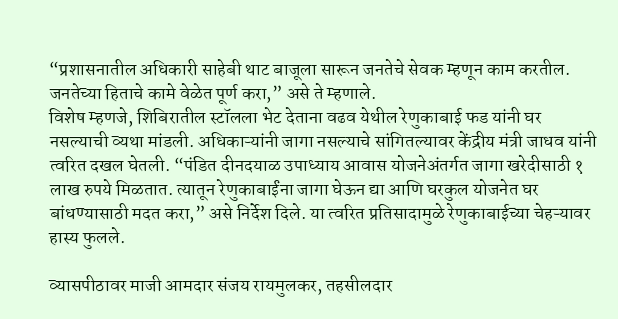“प्रशासनातील अधिकारी साहेबी थाट बाजूला सारून जनतेचे सेवक म्हणून काम करतील. जनतेच्या हिताचे कामे वेळेत पूर्ण करा,” असे ते म्हणाले.
विशेष म्हणजे, शिबिरातील स्टॉलला भेट देताना वढव येथील रेणुकाबाई फड यांनी घर नसल्याची व्यथा मांडली. अधिकाऱ्यांनी जागा नसल्याचे सांगितल्यावर केंद्रीय मंत्री जाधव यांनी त्वरित दखल घेतली. “पंडित दीनदयाळ उपाध्याय आवास योजनेअंतर्गत जागा खरेदीसाठी १ लाख रुपये मिळतात. त्यातून रेणुकाबाईंना जागा घेऊन द्या आणि घरकुल योजनेत घर बांधण्यासाठी मदत करा,” असे निर्देश दिले. या त्वरित प्रतिसादामुळे रेणुकाबाईच्या चेहऱ्यावर हास्य फुलले.

व्यासपीठावर माजी आमदार संजय रायमुलकर, तहसीलदार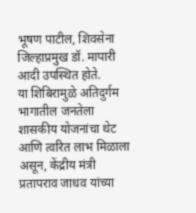भूषण पाटील, शिवसेना जिल्हाप्रमुख डॉ. मापारी आदी उपस्थित होते.
या शिबिरामुळे अतिदुर्गम भागातील जनतेला शासकीय योजनांचा थेट आणि त्वरित लाभ मिळाला असून, केंद्रीय मंत्री प्रतापराव जाधव यांच्या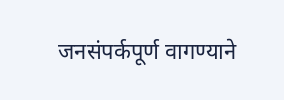जनसंपर्कपूर्ण वागण्याने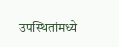उपस्थितांमध्ये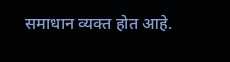समाधान व्यक्त होत आहे.